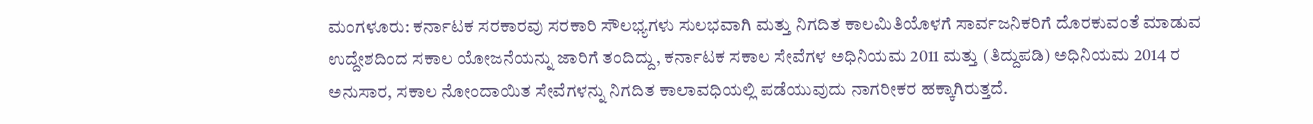ಮಂಗಳೂರು: ಕರ್ನಾಟಕ ಸರಕಾರವು ಸರಕಾರಿ ಸೌಲಭ್ಯಗಳು ಸುಲಭವಾಗಿ ಮತ್ತು ನಿಗದಿತ ಕಾಲಮಿತಿಯೊಳಗೆ ಸಾರ್ವಜನಿಕರಿಗೆ ದೊರಕುವಂತೆ ಮಾಡುವ ಉದ್ದೇಶದಿಂದ ಸಕಾಲ ಯೋಜನೆಯನ್ನು ಜಾರಿಗೆ ತಂದಿದ್ದು, ಕರ್ನಾಟಕ ಸಕಾಲ ಸೇವೆಗಳ ಅಧಿನಿಯಮ 2011 ಮತ್ತು (ತಿದ್ದುಪಡಿ) ಅಧಿನಿಯಮ 2014 ರ ಅನುಸಾರ, ಸಕಾಲ ನೋಂದಾಯಿತ ಸೇವೆಗಳನ್ನು ನಿಗದಿತ ಕಾಲಾವಧಿಯಲ್ಲಿ ಪಡೆಯುವುದು ನಾಗರೀಕರ ಹಕ್ಕಾಗಿರುತ್ತದೆ.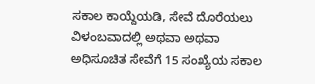ಸಕಾಲ ಕಾಯ್ದೆಯಡಿ, ಸೇವೆ ದೊರೆಯಲು ವಿಳಂಬವಾದಲ್ಲಿ ಅಥವಾ ಅಥವಾ ಅಧಿಸೂಚಿತ ಸೇವೆಗೆ 15 ಸಂಖ್ಯೆಯ ಸಕಾಲ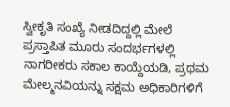ಸ್ವೀಕೃತಿ ಸಂಖ್ಯೆ ನೀಡದಿದ್ದಲ್ಲಿ ಮೇಲೆ ಪ್ರಸ್ತಾಪಿತ ಮೂರು ಸಂದರ್ಭಗಳಲ್ಲಿ ನಾಗರೀಕರು ಸಕಾಲ ಕಾಯ್ದೆಯಡಿ, ಪ್ರಥಮ ಮೇಲ್ಮನವಿಯನ್ನು ಸಕ್ಷಮ ಅಧಿಕಾರಿಗಳಿಗೆ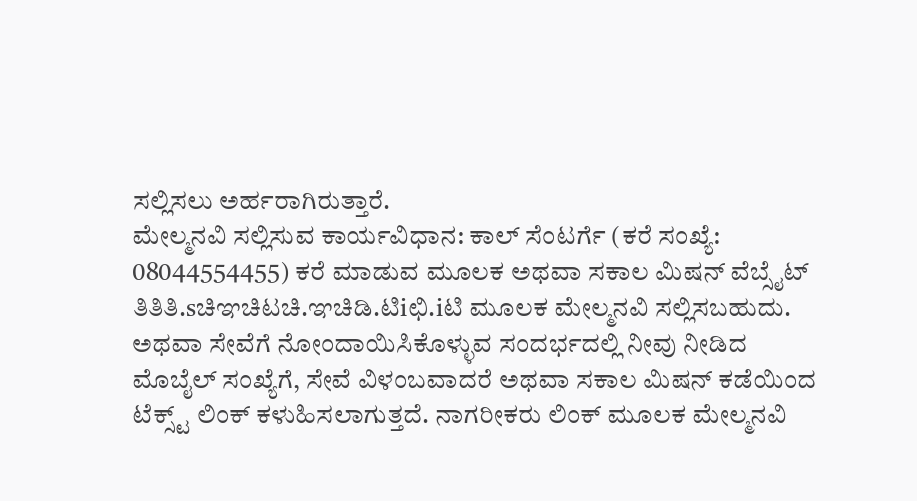ಸಲ್ಲಿಸಲು ಅರ್ಹರಾಗಿರುತ್ತಾರೆ.
ಮೇಲ್ಮನವಿ ಸಲ್ಲಿಸುವ ಕಾರ್ಯವಿಧಾನ: ಕಾಲ್ ಸೆಂಟರ್ಗೆ (ಕರೆ ಸಂಖ್ಯೆ: 08044554455) ಕರೆ ಮಾಡುವ ಮೂಲಕ ಅಥವಾ ಸಕಾಲ ಮಿಷನ್ ವೆಬ್ಸೈಟ್ ತಿತಿತಿ.sಚಿಞಚಿಟಚಿ.ಞಚಿಡಿ.ಟಿiಛಿ.iಟಿ ಮೂಲಕ ಮೇಲ್ಮನವಿ ಸಲ್ಲಿಸಬಹುದು. ಅಥವಾ ಸೇವೆಗೆ ನೋಂದಾಯಿಸಿಕೊಳ್ಳುವ ಸಂದರ್ಭದಲ್ಲಿ ನೀವು ನೀಡಿದ ಮೊಬೈಲ್ ಸಂಖ್ಯೆಗೆ, ಸೇವೆ ವಿಳಂಬವಾದರೆ ಅಥವಾ ಸಕಾಲ ಮಿಷನ್ ಕಡೆಯಿಂದ ಟೆಕ್ಸ್ಟ್ ಲಿಂಕ್ ಕಳುಹಿಸಲಾಗುತ್ತದೆ. ನಾಗರೀಕರು ಲಿಂಕ್ ಮೂಲಕ ಮೇಲ್ಮನವಿ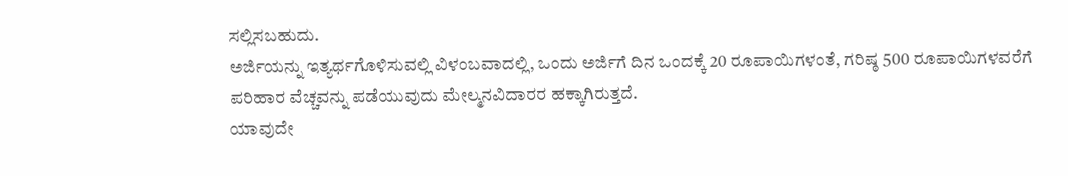ಸಲ್ಲಿಸಬಹುದು.
ಅರ್ಜಿಯನ್ನು ಇತ್ಯರ್ಥಗೊಳಿಸುವಲ್ಲಿ ವಿಳಂಬವಾದಲ್ಲಿ, ಒಂದು ಅರ್ಜಿಗೆ ದಿನ ಒಂದಕ್ಕೆ 20 ರೂಪಾಯಿಗಳಂತೆ, ಗರಿಷ್ಠ 500 ರೂಪಾಯಿಗಳವರೆಗೆ ಪರಿಹಾರ ವೆಚ್ಚವನ್ನು ಪಡೆಯುವುದು ಮೇಲ್ಮನವಿದಾರರ ಹಕ್ಕಾಗಿರುತ್ತದೆ.
ಯಾವುದೇ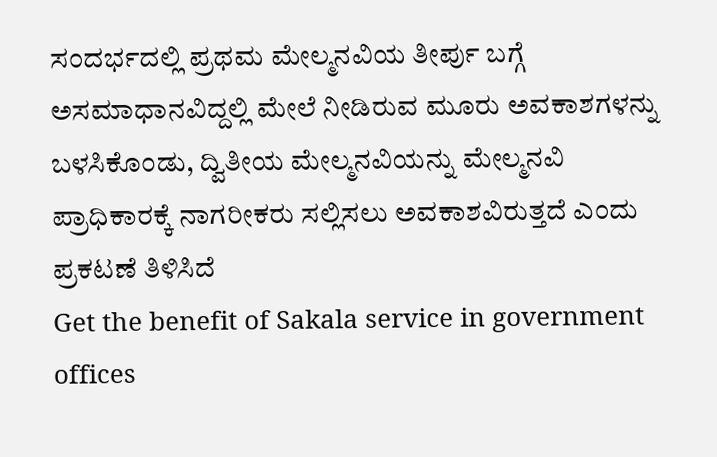ಸಂದರ್ಭದಲ್ಲಿ ಪ್ರಥಮ ಮೇಲ್ಮನವಿಯ ತೀರ್ಪು ಬಗ್ಗೆ ಅಸಮಾಧಾನವಿದ್ದಲ್ಲಿ ಮೇಲೆ ನೀಡಿರುವ ಮೂರು ಅವಕಾಶಗಳನ್ನು ಬಳಸಿಕೊಂಡು, ದ್ವಿತೀಯ ಮೇಲ್ಮನವಿಯನ್ನು ಮೇಲ್ಮನವಿ ಪ್ರಾಧಿಕಾರಕ್ಕೆ ನಾಗರೀಕರು ಸಲ್ಲಿಸಲು ಅವಕಾಶವಿರುತ್ತದೆ ಎಂದು ಪ್ರಕಟಣೆ ತಿಳಿಸಿದೆ
Get the benefit of Sakala service in government offices